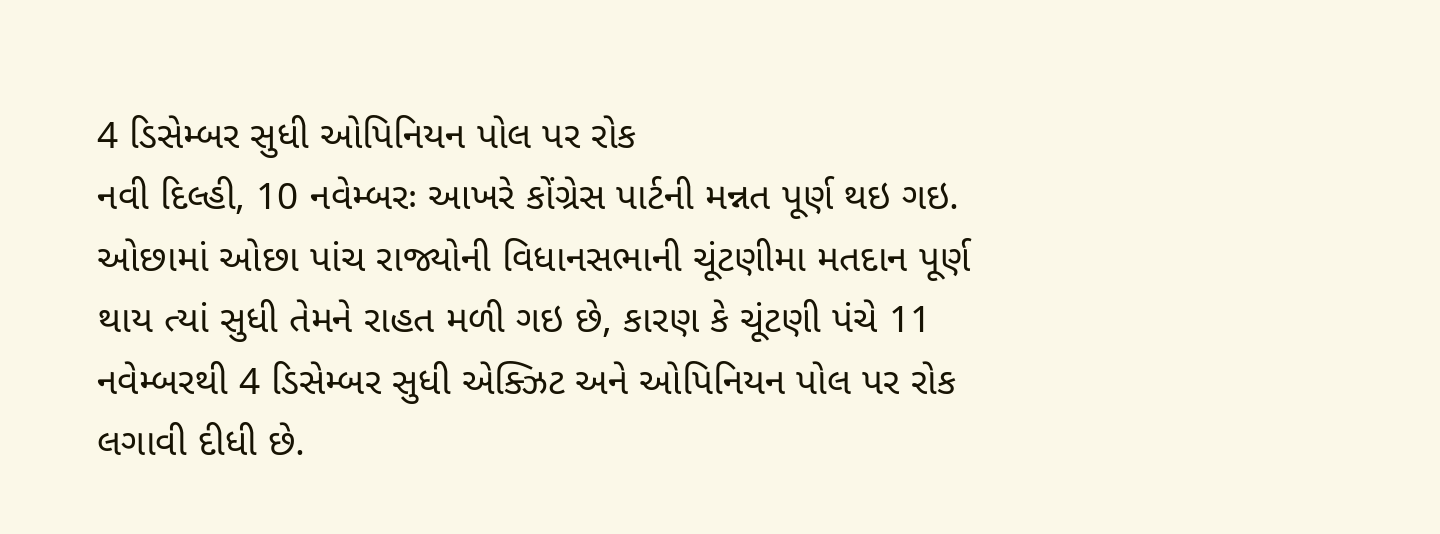4 ડિસેમ્બર સુધી ઓપિનિયન પોલ પર રોક
નવી દિલ્હી, 10 નવેમ્બરઃ આખરે કોંગ્રેસ પાર્ટની મન્નત પૂર્ણ થઇ ગઇ. ઓછામાં ઓછા પાંચ રાજ્યોની વિધાનસભાની ચૂંટણીમા મતદાન પૂર્ણ થાય ત્યાં સુધી તેમને રાહત મળી ગઇ છે, કારણ કે ચૂંટણી પંચે 11 નવેમ્બરથી 4 ડિસેમ્બર સુધી એક્ઝિટ અને ઓપિનિયન પોલ પર રોક લગાવી દીધી છે.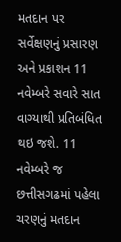મતદાન પર સર્વેક્ષણનું પ્રસારણ અને પ્રકાશન 11 નવેમ્બરે સવારે સાત વાગ્યાથી પ્રતિબંધિત થઇ જશે. 11 નવેમ્બરે જ છત્તીસગઢમાં પહેલા ચરણનું મતદાન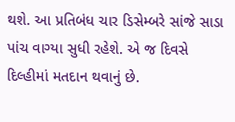થશે. આ પ્રતિબંધ ચાર ડિસેમ્બરે સાંજે સાડા પાંચ વાગ્યા સુધી રહેશે. એ જ દિવસે દિલ્હીમાં મતદાન થવાનું છે.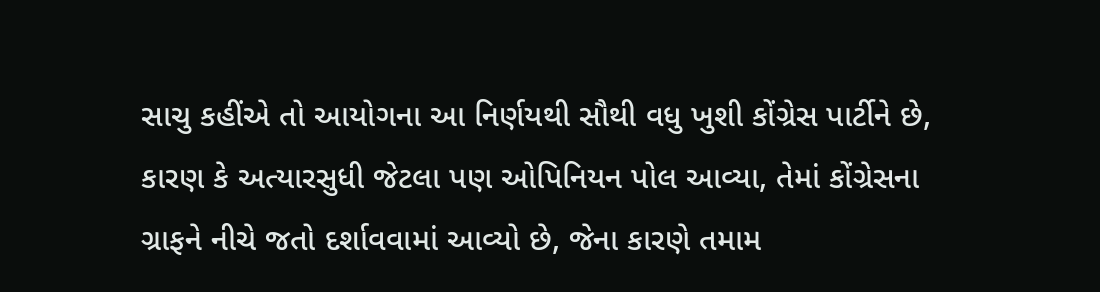સાચુ કહીંએ તો આયોગના આ નિર્ણયથી સૌથી વધુ ખુશી કોંગ્રેસ પાર્ટીને છે, કારણ કે અત્યારસુધી જેટલા પણ ઓપિનિયન પોલ આવ્યા, તેમાં કોંગ્રેસના ગ્રાફને નીચે જતો દર્શાવવામાં આવ્યો છે, જેના કારણે તમામ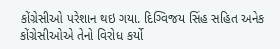કોંગ્રેસીઓ પરેશાન થઇ ગયા. દિગ્વિજય સિંહ સહિત અનેક કોંગ્રેસીઓએ તેનો વિરોધ કર્યો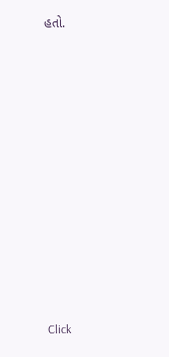હતો.












Click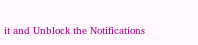it and Unblock the Notifications